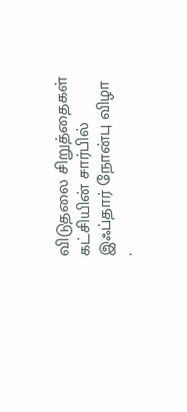விடுதலை சிறுத்தைகள் கட்சியின் சார்பில் இஃப்தார் நோன்பு விழா
.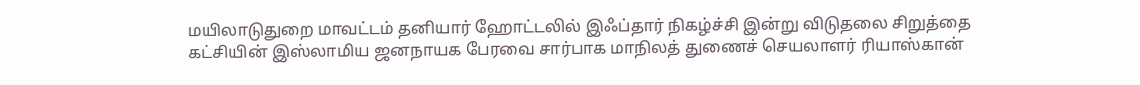மயிலாடுதுறை மாவட்டம் தனியார் ஹோட்டலில் இஃப்தார் நிகழ்ச்சி இன்று விடுதலை சிறுத்தை கட்சியின் இஸ்லாமிய ஜனநாயக பேரவை சார்பாக மாநிலத் துணைச் செயலாளர் ரியாஸ்கான்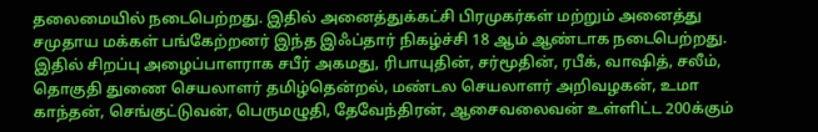தலைமையில் நடைபெற்றது. இதில் அனைத்துக்கட்சி பிரமுகர்கள் மற்றும் அனைத்து சமுதாய மக்கள் பங்கேற்றனர் இந்த இஃப்தார் நிகழ்ச்சி 18 ஆம் ஆண்டாக நடைபெற்றது. இதில் சிறப்பு அழைப்பாளராக சபீர் அகமது, ரிபாயுதின், சர்மூதின், ரபீக், வாஷித், சலீம், தொகுதி துணை செயலாளர் தமிழ்தென்றல், மண்டல செயலாளர் அறிவழகன், உமா காந்தன், செங்குட்டுவன், பெருமழுதி, தேவேந்திரன், ஆசைவலைவன் உள்ளிட்ட 200க்கும்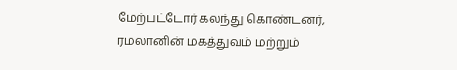மேற்பட்டோர் கலந்து கொண்டனர், ரமலானின் மகத்துவம் மற்றும்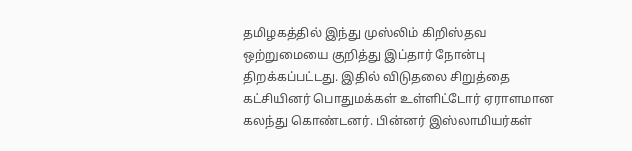தமிழகத்தில் இந்து முஸ்லிம் கிறிஸ்தவ ஒற்றுமையை குறித்து இப்தார் நோன்பு திறக்கப்பட்டது. இதில் விடுதலை சிறுத்தை கட்சியினர் பொதுமக்கள் உள்ளிட்டோர் ஏராளமான கலந்து கொண்டனர். பின்னர் இஸ்லாமியர்கள்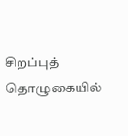சிறப்புத் தொழுகையில்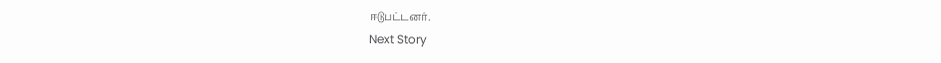ஈடுபட்டனர்.
Next Story